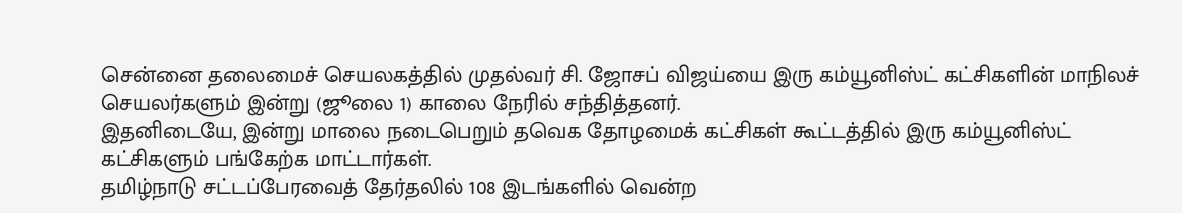சென்னை தலைமைச் செயலகத்தில் முதல்வர் சி. ஜோசப் விஜய்யை இரு கம்யூனிஸ்ட் கட்சிகளின் மாநிலச் செயலர்களும் இன்று (ஜூலை 1) காலை நேரில் சந்தித்தனர்.
இதனிடையே, இன்று மாலை நடைபெறும் தவெக தோழமைக் கட்சிகள் கூட்டத்தில் இரு கம்யூனிஸ்ட் கட்சிகளும் பங்கேற்க மாட்டார்கள்.
தமிழ்நாடு சட்டப்பேரவைத் தேர்தலில் 108 இடங்களில் வென்ற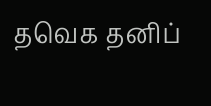தவெக தனிப்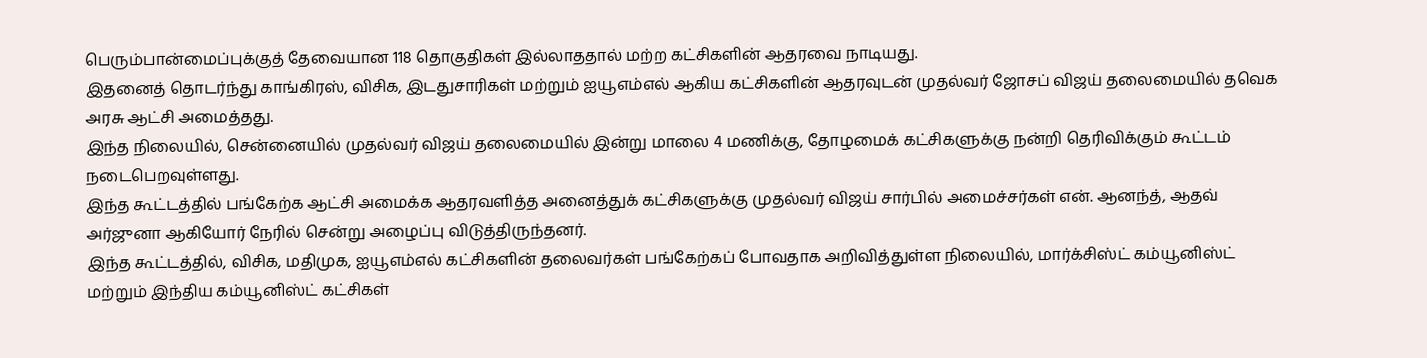பெரும்பான்மைப்புக்குத் தேவையான 118 தொகுதிகள் இல்லாததால் மற்ற கட்சிகளின் ஆதரவை நாடியது.
இதனைத் தொடர்ந்து காங்கிரஸ், விசிக, இடதுசாரிகள் மற்றும் ஐயூஎம்எல் ஆகிய கட்சிகளின் ஆதரவுடன் முதல்வர் ஜோசப் விஜய் தலைமையில் தவெக அரசு ஆட்சி அமைத்தது.
இந்த நிலையில், சென்னையில் முதல்வர் விஜய் தலைமையில் இன்று மாலை 4 மணிக்கு, தோழமைக் கட்சிகளுக்கு நன்றி தெரிவிக்கும் கூட்டம் நடைபெறவுள்ளது.
இந்த கூட்டத்தில் பங்கேற்க ஆட்சி அமைக்க ஆதரவளித்த அனைத்துக் கட்சிகளுக்கு முதல்வர் விஜய் சார்பில் அமைச்சர்கள் என். ஆனந்த், ஆதவ் அர்ஜுனா ஆகியோர் நேரில் சென்று அழைப்பு விடுத்திருந்தனர்.
இந்த கூட்டத்தில், விசிக, மதிமுக, ஐயூஎம்எல் கட்சிகளின் தலைவர்கள் பங்கேற்கப் போவதாக அறிவித்துள்ள நிலையில், மார்க்சிஸ்ட் கம்யூனிஸ்ட் மற்றும் இந்திய கம்யூனிஸ்ட் கட்சிகள்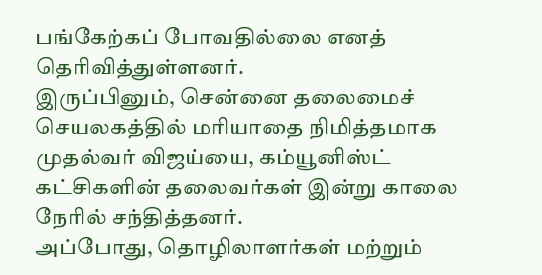பங்கேற்கப் போவதில்லை எனத் தெரிவித்துள்ளனர்.
இருப்பினும், சென்னை தலைமைச் செயலகத்தில் மரியாதை நிமித்தமாக முதல்வர் விஜய்யை, கம்யூனிஸ்ட் கட்சிகளின் தலைவர்கள் இன்று காலை நேரில் சந்தித்தனர்.
அப்போது, தொழிலாளர்கள் மற்றும்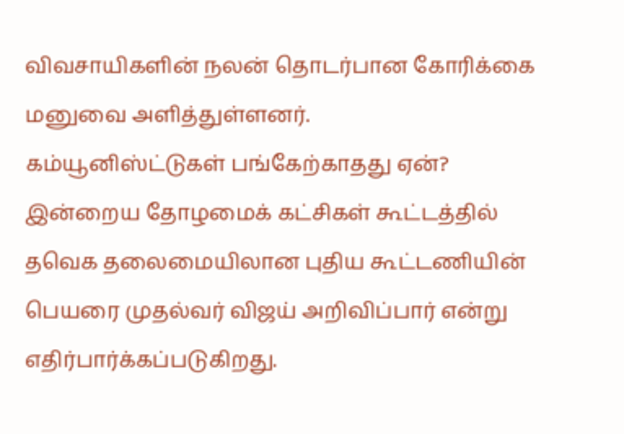விவசாயிகளின் நலன் தொடர்பான கோரிக்கை மனுவை அளித்துள்ளனர்.
கம்யூனிஸ்ட்டுகள் பங்கேற்காதது ஏன்?
இன்றைய தோழமைக் கட்சிகள் கூட்டத்தில் தவெக தலைமையிலான புதிய கூட்டணியின் பெயரை முதல்வர் விஜய் அறிவிப்பார் என்று எதிர்பார்க்கப்படுகிறது.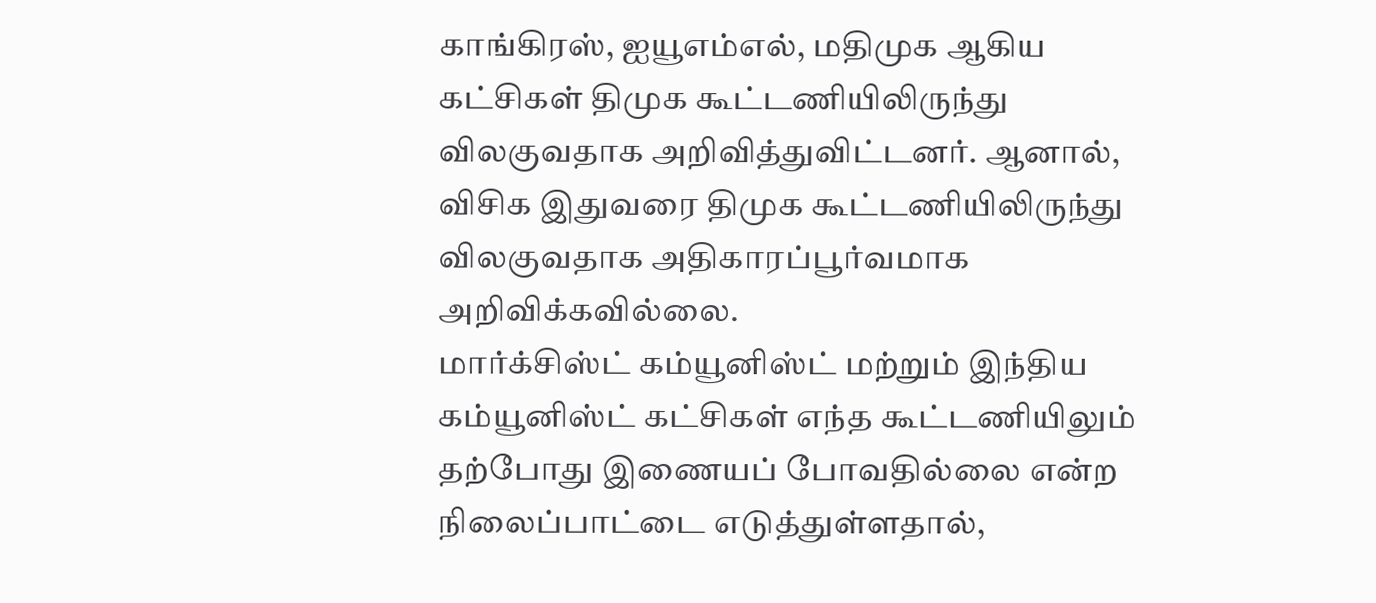காங்கிரஸ், ஐயூஎம்எல், மதிமுக ஆகிய கட்சிகள் திமுக கூட்டணியிலிருந்து விலகுவதாக அறிவித்துவிட்டனர். ஆனால், விசிக இதுவரை திமுக கூட்டணியிலிருந்து விலகுவதாக அதிகாரப்பூர்வமாக அறிவிக்கவில்லை.
மார்க்சிஸ்ட் கம்யூனிஸ்ட் மற்றும் இந்திய கம்யூனிஸ்ட் கட்சிகள் எந்த கூட்டணியிலும் தற்போது இணையப் போவதில்லை என்ற நிலைப்பாட்டை எடுத்துள்ளதால்,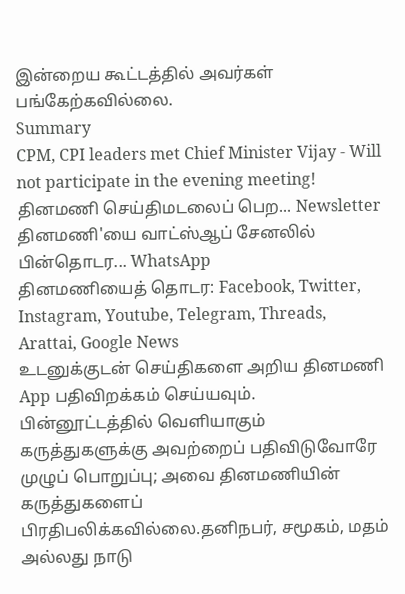இன்றைய கூட்டத்தில் அவர்கள் பங்கேற்கவில்லை.
Summary
CPM, CPI leaders met Chief Minister Vijay - Will not participate in the evening meeting!
தினமணி செய்திமடலைப் பெற... Newsletter
தினமணி'யை வாட்ஸ்ஆப் சேனலில் பின்தொடர... WhatsApp
தினமணியைத் தொடர: Facebook, Twitter, Instagram, Youtube, Telegram, Threads, Arattai, Google News
உடனுக்குடன் செய்திகளை அறிய தினமணி App பதிவிறக்கம் செய்யவும்.
பின்னூட்டத்தில் வெளியாகும் கருத்துகளுக்கு அவற்றைப் பதிவிடுவோரே முழுப் பொறுப்பு; அவை தினமணியின் கருத்துகளைப் பிரதிபலிக்கவில்லை.தனிநபர், சமூகம், மதம் அல்லது நாடு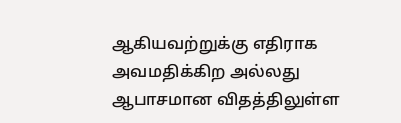ஆகியவற்றுக்கு எதிராக அவமதிக்கிற அல்லது ஆபாசமான விதத்திலுள்ள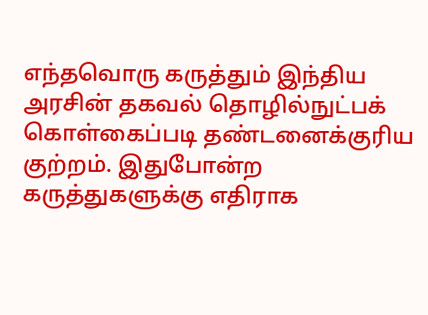எந்தவொரு கருத்தும் இந்திய அரசின் தகவல் தொழில்நுட்பக் கொள்கைப்படி தண்டனைக்குரிய குற்றம். இதுபோன்ற கருத்துகளுக்கு எதிராக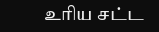உரிய சட்ட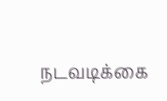நடவடிக்கை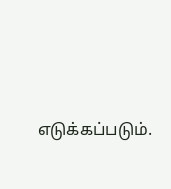எடுக்கப்படும்.